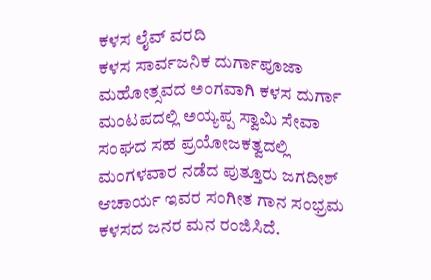ಕಳಸ ಲೈವ್ ವರದಿ
ಕಳಸ ಸಾರ್ವಜನಿಕ ದುರ್ಗಾಪೂಜಾ ಮಹೋತ್ಸವದ ಅಂಗವಾಗಿ ಕಳಸ ದುರ್ಗಾ ಮಂಟಪದಲ್ಲಿ ಅಯ್ಯಪ್ಪ ಸ್ವಾಮಿ ಸೇವಾ ಸಂಘದ ಸಹ ಪ್ರಯೋಜಕತ್ವದಲ್ಲಿ ಮಂಗಳವಾರ ನಡೆದ ಪುತ್ತೂರು ಜಗದೀಶ್ ಆಚಾರ್ಯ ಇವರ ಸಂಗೀತ ಗಾನ ಸಂಭ್ರಮ ಕಳಸದ ಜನರ ಮನ ರಂಜಿಸಿದೆ.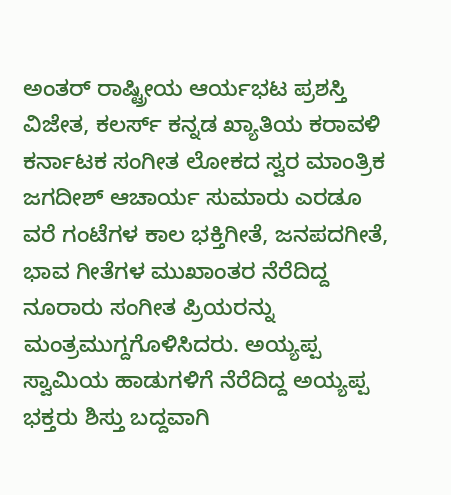ಅಂತರ್ ರಾಷ್ಟ್ರೀಯ ಆರ್ಯಭಟ ಪ್ರಶಸ್ತಿ ವಿಜೇತ, ಕಲರ್ಸ್ ಕನ್ನಡ ಖ್ಯಾತಿಯ ಕರಾವಳಿ ಕರ್ನಾಟಕ ಸಂಗೀತ ಲೋಕದ ಸ್ವರ ಮಾಂತ್ರಿಕ ಜಗದೀಶ್ ಆಚಾರ್ಯ ಸುಮಾರು ಎರಡೂ ವರೆ ಗಂಟೆಗಳ ಕಾಲ ಭಕ್ತಿಗೀತೆ, ಜನಪದಗೀತೆ, ಭಾವ ಗೀತೆಗಳ ಮುಖಾಂತರ ನೆರೆದಿದ್ದ ನೂರಾರು ಸಂಗೀತ ಪ್ರಿಯರನ್ನು ಮಂತ್ರಮುಗ್ದಗೊಳಿಸಿದರು. ಅಯ್ಯಪ್ಪ ಸ್ವಾಮಿಯ ಹಾಡುಗಳಿಗೆ ನೆರೆದಿದ್ದ ಅಯ್ಯಪ್ಪ ಭಕ್ತರು ಶಿಸ್ತು ಬದ್ದವಾಗಿ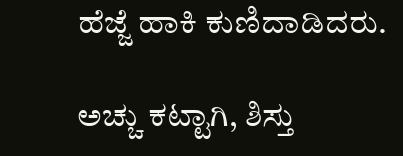ಹೆಜ್ಜೆ ಹಾಕಿ ಕುಣಿದಾಡಿದರು.

ಅಚ್ಚು ಕಟ್ಟಾಗಿ, ಶಿಸ್ತು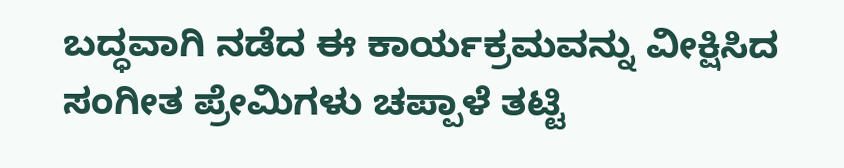ಬದ್ಧವಾಗಿ ನಡೆದ ಈ ಕಾರ್ಯಕ್ರಮವನ್ನು ವೀಕ್ಷಿಸಿದ ಸಂಗೀತ ಪ್ರೇಮಿಗಳು ಚಪ್ಪಾಳೆ ತಟ್ಟಿ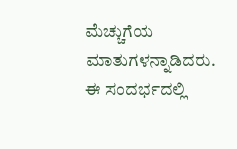ಮೆಚ್ಚುಗೆಯ ಮಾತುಗಳನ್ನಾಡಿದರು.
ಈ ಸಂದರ್ಭದಲ್ಲಿ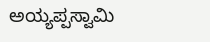ಅಯ್ಯಪ್ಪಸ್ವಾಮಿ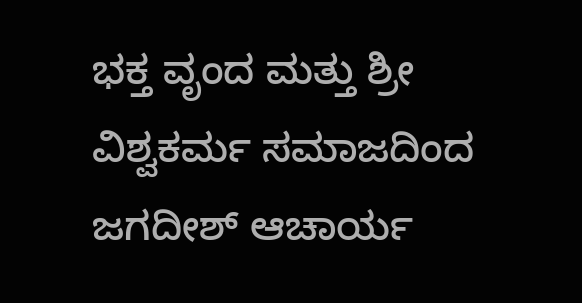ಭಕ್ತ ವೃಂದ ಮತ್ತು ಶ್ರೀ ವಿಶ್ವಕರ್ಮ ಸಮಾಜದಿಂದ ಜಗದೀಶ್ ಆಚಾರ್ಯ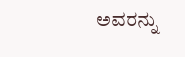ಅವರನ್ನು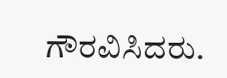ಗೌರವಿಸಿದರು.